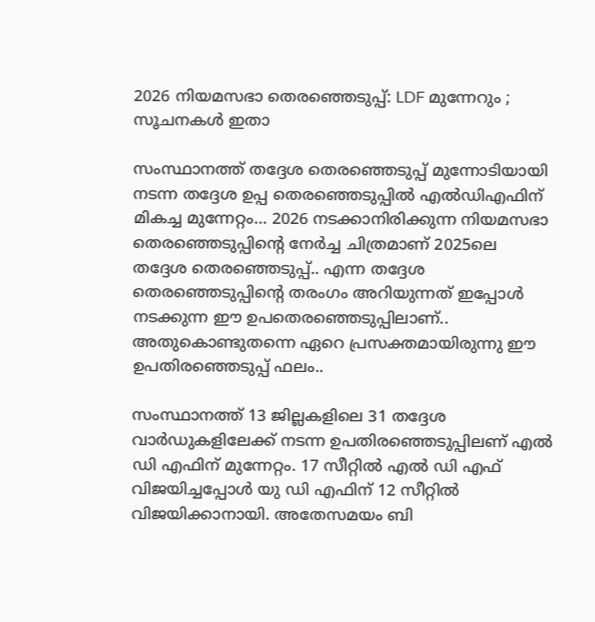2026 നിയമസഭാ തെരഞ്ഞെടുപ്പ്: LDF മുന്നേറും ‌; സൂചനകൾ ഇതാ

സംസ്ഥാനത്ത് തദ്ദേശ തെരഞ്ഞെടുപ്പ് മുന്നോടിയായി നടന്ന തദ്ദേശ ഉപ്പ തെരഞ്ഞെടുപ്പിൽ എൽഡിഎഫിന് മികച്ച മുന്നേറ്റം… 2026 നടക്കാനിരിക്കുന്ന നിയമസഭാ തെരഞ്ഞെടുപ്പിന്റെ നേർച്ച ചിത്രമാണ് 2025ലെ തദ്ദേശ തെരഞ്ഞെടുപ്പ്.. എന്ന തദ്ദേശ തെരഞ്ഞെടുപ്പിന്റെ തരംഗം അറിയുന്നത് ഇപ്പോൾ നടക്കുന്ന ഈ ഉപതെരഞ്ഞെടുപ്പിലാണ്.. അതുകൊണ്ടുതന്നെ ഏറെ പ്രസക്തമായിരുന്നു ഈ ഉപതിരഞ്ഞെടുപ്പ് ഫലം..

സംസ്ഥാനത്ത് 13 ജില്ലകളിലെ 31 തദ്ദേശ വാർഡുകളിലേക്ക് നടന്ന ഉപതിരഞ്ഞെടുപ്പിലണ് എൽ ഡി എഫിന് മുന്നേറ്റം. 17 സീറ്റിൽ എൽ ഡി എഫ് വിജയിച്ചപ്പോൾ യു ഡി എഫിന് 12 സീറ്റിൽ വിജയിക്കാനായി. അതേസമയം ബി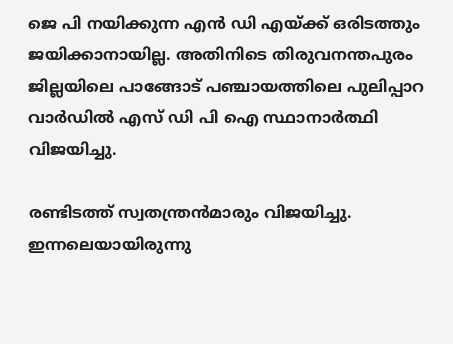ജെ പി നയിക്കുന്ന എൻ ഡി എയ്ക്ക് ഒരിടത്തും ജയിക്കാനായില്ല. അതിനിടെ തിരുവനന്തപുരം ജില്ലയിലെ പാങ്ങോട് പഞ്ചായത്തിലെ പുലിപ്പാറ വാർഡിൽ എസ് ഡി പി ഐ സ്ഥാനാർത്ഥി വിജയിച്ചു.

രണ്ടിടത്ത് സ്വതന്ത്രൻമാരും വിജയിച്ചു. ഇന്നലെയായിരുന്നു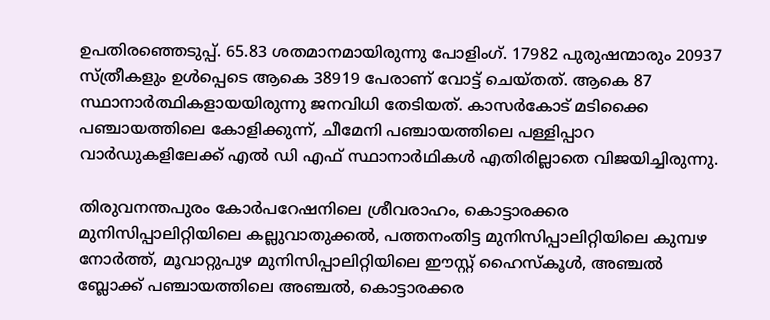ഉപതിരഞ്ഞെടുപ്പ്. 65.83 ശതമാനമായിരുന്നു പോളിംഗ്. 17982 പുരുഷന്മാരും 20937 സ്ത്രീകളും ഉൾപ്പെടെ ആകെ 38919 പേരാണ് വോട്ട് ചെയ്തത്. ആകെ 87 സ്ഥാനാർത്ഥികളായയിരുന്നു ജനവിധി തേടിയത്. കാസർകോട് മടിക്കൈ പഞ്ചായത്തിലെ കോളിക്കുന്ന്, ചീമേനി പഞ്ചായത്തിലെ പള്ളിപ്പാറ വാർഡുകളിലേക്ക് എൽ ഡി എഫ് സ്ഥാനാർഥികൾ എതിരില്ലാതെ വിജയിച്ചിരുന്നു.

തിരുവനന്തപുരം കോർപറേഷനിലെ ശ്രീവരാഹം, കൊട്ടാരക്കര മുനിസിപ്പാലിറ്റിയിലെ കല്ലുവാതുക്കൽ, പത്തനംതിട്ട മുനിസിപ്പാലിറ്റിയിലെ കുമ്പഴ നോർത്ത്, മൂവാറ്റുപുഴ മുനിസിപ്പാലിറ്റിയിലെ ഈസ്റ്റ് ഹൈസ്‌കൂൾ, അഞ്ചൽ ബ്ലോക്ക് പഞ്ചായത്തിലെ അഞ്ചൽ, കൊട്ടാരക്കര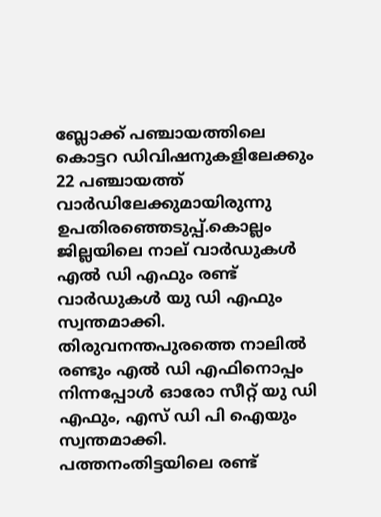ബ്ലോക്ക് പഞ്ചായത്തിലെ കൊട്ടറ ഡിവിഷനുകളിലേക്കും 22 പഞ്ചായത്ത് വാർഡിലേക്കുമായിരുന്നു ഉപതിരഞ്ഞെടുപ്പ്.കൊല്ലം ജില്ലയിലെ നാല് വാർഡുകൾ എൽ ഡി എഫും രണ്ട് വാർഡുകൾ യു ഡി എഫും സ്വന്തമാക്കി. തിരുവനന്തപുരത്തെ നാലിൽ രണ്ടും എൽ ഡി എഫിനൊപ്പം നിന്നപ്പോൾ ഓരോ സീറ്റ് യു ഡി എഫും, എസ് ഡി പി ഐയും സ്വന്തമാക്കി. പത്തനംതിട്ടയിലെ രണ്ട്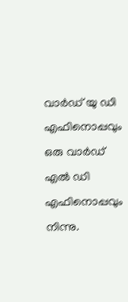വാർഡ് യു ഡി എഫിനൊപ്പവും ഒരു വാർഡ് എൽ ഡി എഫിനൊപ്പവും നിന്നു.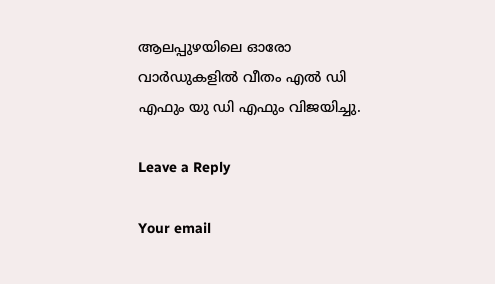ആലപ്പുഴയിലെ ഓരോ വാർഡുകളിൽ വീതം എൽ ഡി എഫും യു ഡി എഫും വിജയിച്ചു.

Leave a Reply

Your email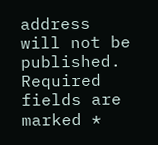address will not be published. Required fields are marked *